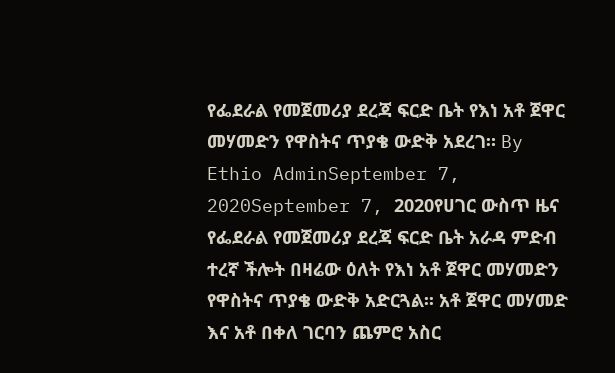የፌደራል የመጀመሪያ ደረጃ ፍርድ ቤት የእነ አቶ ጀዋር መሃመድን የዋስትና ጥያቄ ውድቅ አደረገ። By Ethio AdminSeptember 7, 2020September 7, 2020የሀገር ውስጥ ዜና የፌደራል የመጀመሪያ ደረጃ ፍርድ ቤት አራዳ ምድብ ተረኛ ችሎት በዛሬው ዕለት የእነ አቶ ጀዋር መሃመድን የዋስትና ጥያቄ ውድቅ አድርጓል፡፡ አቶ ጀዋር መሃመድ እና አቶ በቀለ ገርባን ጨምሮ አስር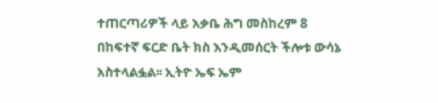ተጠርጣሪዎች ላይ አቃቤ ሕግ መስከረም 8 በከፍተኛ ፍርድ ቤት ክስ እንዲመሰርት ችሎቱ ውሳኔ አስተላልፏል፡፡ ኢትዮ ኤፍ ኤም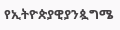የኢትዮጵያዊያንጷግሜ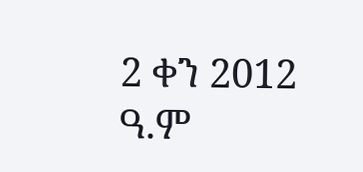2 ቀን 2012 ዓ.ም